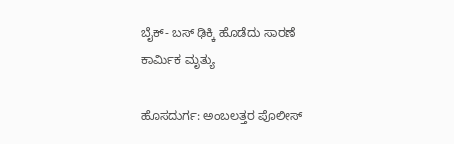ಬೈಕ್- ಬಸ್ ಢಿಕ್ಕಿ ಹೊಡೆದು ಸಾರಣೆ ಕಾರ್ಮಿಕ ಮೃತ್ಯು

ಹೊಸದುರ್ಗ: ಅಂಬಲತ್ತರ ಪೊಲೀಸ್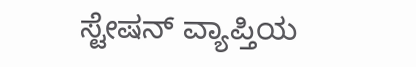ಸ್ಟೇಷನ್ ವ್ಯಾಪ್ತಿಯ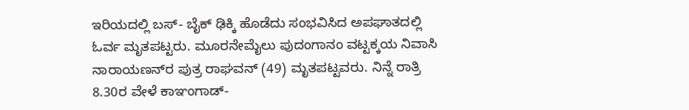ಇರಿಯದಲ್ಲಿ ಬಸ್- ಬೈಕ್ ಢಿಕ್ಕಿ ಹೊಡೆದು ಸಂಭವಿಸಿದ ಅಪಘಾತದಲ್ಲಿ ಓರ್ವ ಮೃತಪಟ್ಟರು. ಮೂರನೇಮೈಲು ಪುದಂಗಾನಂ ವಟ್ಟಕ್ಕಯ ನಿವಾಸಿ ನಾರಾಯಣನ್‌ರ ಪುತ್ರ ರಾಘವನ್ (49) ಮೃತಪಟ್ಟವರು. ನಿನ್ನೆ ರಾತ್ರಿ 8.30ರ ವೇಳೆ ಕಾಞಂಗಾಡ್-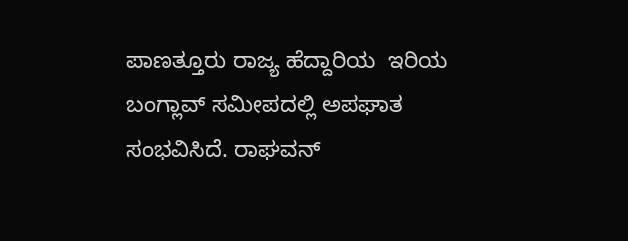ಪಾಣತ್ತೂರು ರಾಜ್ಯ ಹೆದ್ದಾರಿಯ  ಇರಿಯ ಬಂಗ್ಲಾವ್ ಸಮೀಪದಲ್ಲಿ ಅಪಘಾತ ಸಂಭವಿಸಿದೆ. ರಾಘವನ್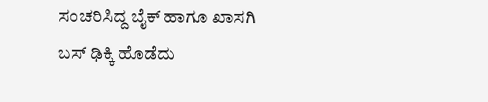ಸಂಚರಿಸಿದ್ದ ಬೈಕ್ ಹಾಗೂ ಖಾಸಗಿ ಬಸ್ ಢಿಕ್ಕಿ ಹೊಡೆದು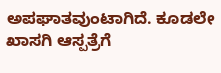ಅಪಘಾತವುಂಟಾಗಿದೆ. ಕೂಡಲೇ ಖಾಸಗಿ ಆಸ್ಪತ್ರೆಗೆ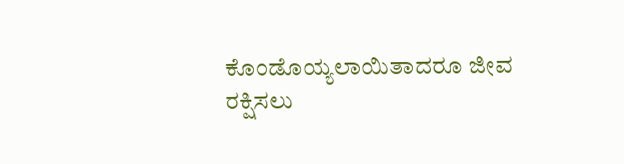ಕೊಂಡೊಯ್ಯಲಾಯಿತಾದರೂ ಜೀವ ರಕ್ಷಿಸಲು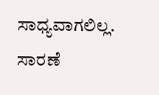ಸಾಧ್ಯವಾಗಲಿಲ್ಲ.  ಸಾರಣೆ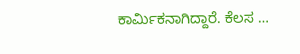ಕಾರ್ಮಿಕನಾಗಿದ್ದಾರೆ. ಕೆಲಸ …